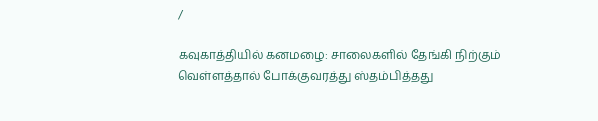/

கவுகாத்தியில் கனமழை: சாலைகளில் தேங்கி நிற்கும் வெள்ளத்தால் போக்குவரத்து ஸ்தம்பித்தது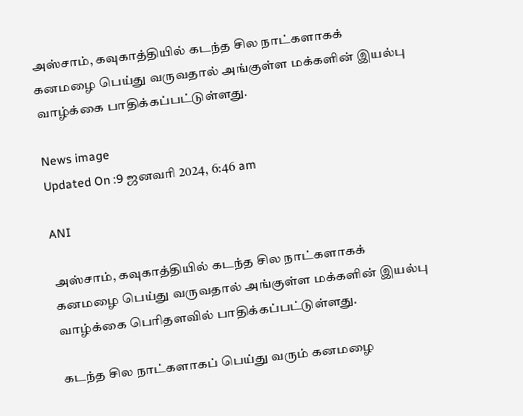அஸ்சாம், கவுகாத்தியில் கடந்த சில நாட்களாகக் கனமழை பெய்து வருவதால் அங்குள்ள மக்களின் இயல்பு வாழ்க்கை பாதிக்கப்பட்டுள்ளது.

News image
Updated On :9 ஜனவரி 2024, 6:46 am

ANI

அஸ்சாம், கவுகாத்தியில் கடந்த சில நாட்களாகக் கனமழை பெய்து வருவதால் அங்குள்ள மக்களின் இயல்பு வாழ்க்கை பெரிதளவில் பாதிக்கப்பட்டுள்ளது.

கடந்த சில நாட்களாகப் பெய்து வரும் கனமழை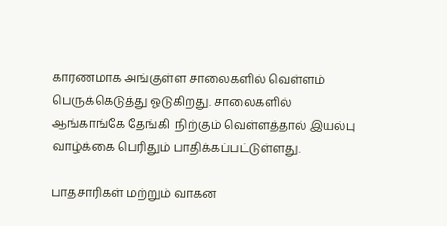காரணமாக அங்குள்ள சாலைகளில் வெள்ளம் பெருக்கெடுத்து ஓடுகிறது. சாலைகளில் ஆங்காங்கே தேங்கி  நிற்கும் வெள்ளத்தால் இயல்பு வாழ்க்கை பெரிதும் பாதிக்கப்பட்டுள்ளது.

பாதசாரிகள் மற்றும் வாகன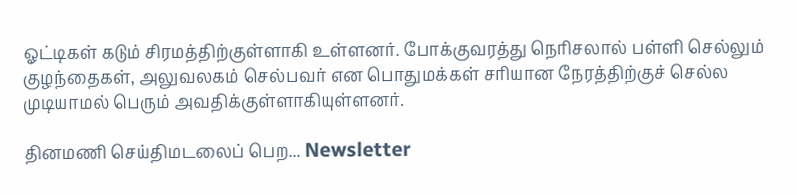ஓட்டிகள் கடும் சிரமத்திற்குள்ளாகி உள்ளனர். போக்குவரத்து நெரிசலால் பள்ளி செல்லும் குழந்தைகள், அலுவலகம் செல்பவர் என பொதுமக்கள் சரியான நேரத்திற்குச் செல்ல முடியாமல் பெரும் அவதிக்குள்ளாகியுள்ளனர்.

தினமணி செய்திமடலைப் பெற... Newsletter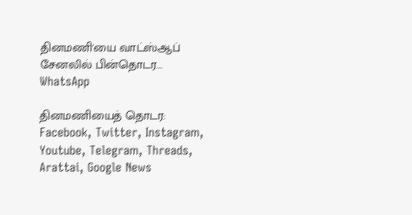தினமணி'யை வாட்ஸ்ஆப் சேனலில் பின்தொடர... WhatsApp

தினமணியைத் தொடர: Facebook, Twitter, Instagram, Youtube, Telegram, Threads, Arattai, Google News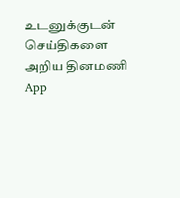உடனுக்குடன் செய்திகளை அறிய தினமணி App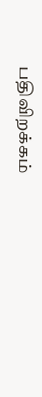பதிவிறக்கம்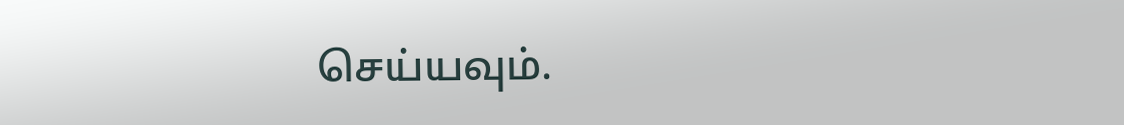செய்யவும்.